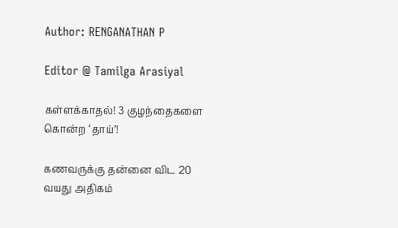Author: RENGANATHAN P

Editor @ Tamilga Arasiyal

கள்ளக்காதல்! 3 குழந்தைகளை கொன்ற ‘தாய்’!

கணவருக்கு தன்னை விட 20 வயது அதிகம்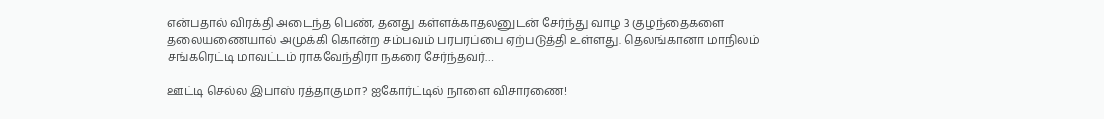என்பதால் விரக்தி அடைந்த பெண், தனது கள்ளக்காதலனுடன் சேர்ந்து வாழ 3 குழந்தைகளை தலையணையால் அமுக்கி கொன்ற சம்பவம் பரபரப்பை ஏற்படுத்தி உள்ளது. தெலங்கானா மாநிலம் சங்கரெட்டி மாவட்டம் ராகவேந்திரா நகரை சேர்ந்தவர்…

ஊட்டி செல்ல இபாஸ் ரத்தாகுமா? ஐகோர்ட்டில் நாளை விசாரணை!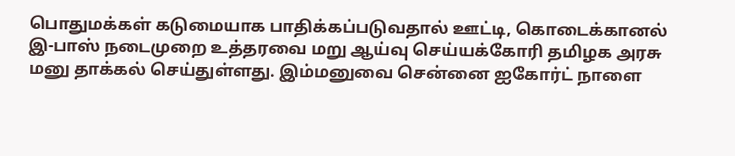பொதுமக்கள் கடுமையாக பாதிக்கப்படுவதால் ஊட்டி, கொடைக்கானல் இ-பாஸ் நடைமுறை உத்தரவை மறு ஆய்வு செய்யக்கோரி தமிழக அரசு மனு தாக்கல் செய்துள்ளது. இம்மனுவை சென்னை ஐகோர்ட் நாளை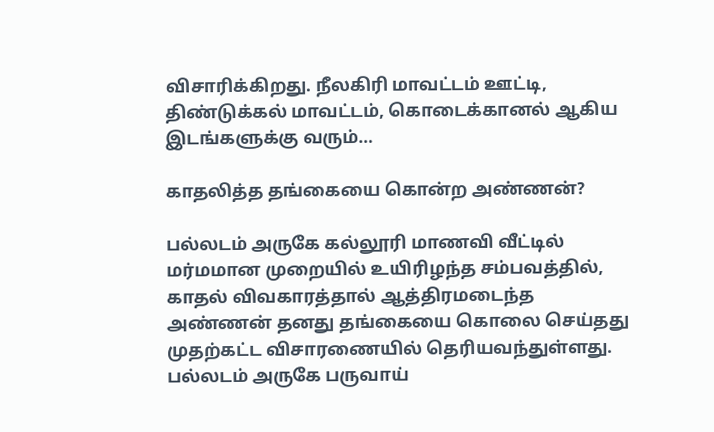விசாரிக்கிறது. நீலகிரி மாவட்டம் ஊட்டி, திண்டுக்கல் மாவட்டம், கொடைக்கானல் ஆகிய இடங்களுக்கு வரும்…

காதலித்த தங்கையை கொன்ற அண்ணன்?

பல்லடம் அருகே கல்லூரி மாணவி வீட்டில் மர்மமான முறையில் உயிரிழந்த சம்பவத்தில், காதல் விவகாரத்தால் ஆத்திரமடைந்த அண்ணன் தனது தங்கையை கொலை செய்தது முதற்கட்ட விசாரணையில் தெரியவந்துள்ளது. பல்லடம் அருகே பருவாய்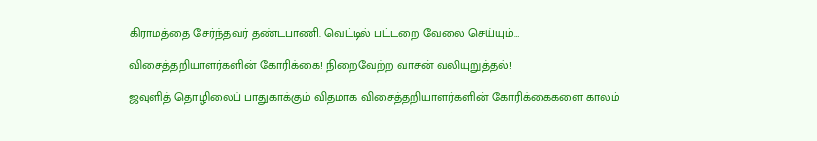கிராமத்தை சேர்ந்தவர் தண்டபாணி. வெட்டில் பட்டறை வேலை செய்யும்…

விசைத்தறியாளர்களின் கோரிக்கை! நிறைவேற்ற வாசன் வலியுறுத்தல்!

ஜவுளித் தொழிலைப் பாதுகாக்கும் விதமாக விசைத்தறியாளர்களின் கோரிக்கைகளை காலம்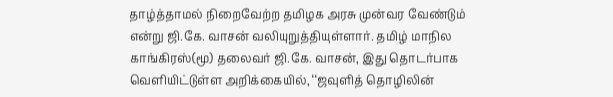தாழ்த்தாமல் நிறைவேற்ற தமிழக அரசு முன்வர வேண்டும் என்று ஜி.கே. வாசன் வலியுறுத்தியுள்ளார். தமிழ் மாநில காங்கிரஸ்(மூ) தலைவர் ஜி.கே. வாசன், இது தொடர்பாக வெளியிட்டுள்ள அறிக்கையில், ‘‘ஜவுளித் தொழிலின்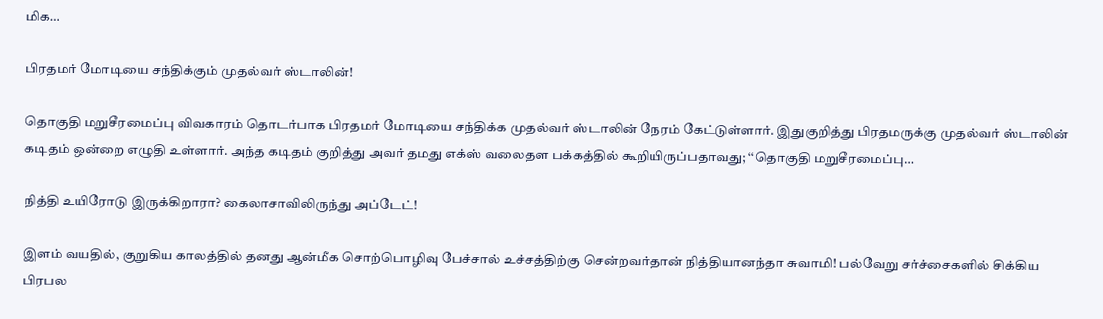மிக…

பிரதமர் மோடியை சந்திக்கும் முதல்வர் ஸ்டாலின்!

தொகுதி மறுசீரமைப்பு விவகாரம் தொடர்பாக பிரதமர் மோடியை சந்திக்க முதல்வர் ஸ்டாலின் நேரம் கேட்டுள்ளார். இதுகுறித்து பிரதமருக்கு முதல்வர் ஸ்டாலின் கடிதம் ஒன்றை எழுதி உள்ளார். அந்த கடிதம் குறித்து அவர் தமது எக்ஸ் வலைதள பக்கத்தில் கூறியிருப்பதாவது; ‘‘தொகுதி மறுசீரமைப்பு…

நித்தி உயிரோடு இருக்கிறாரா? கைலாசாவிலிருந்து அப்டேட்!

இளம் வயதில், குறுகிய காலத்தில் தனது ஆன்மீக சொற்பொழிவு பேச்சால் உச்சத்திற்கு சென்றவர்தான் நித்தியானந்தா சுவாமி! பல்வேறு சர்ச்சைகளில் சிக்கிய பிரபல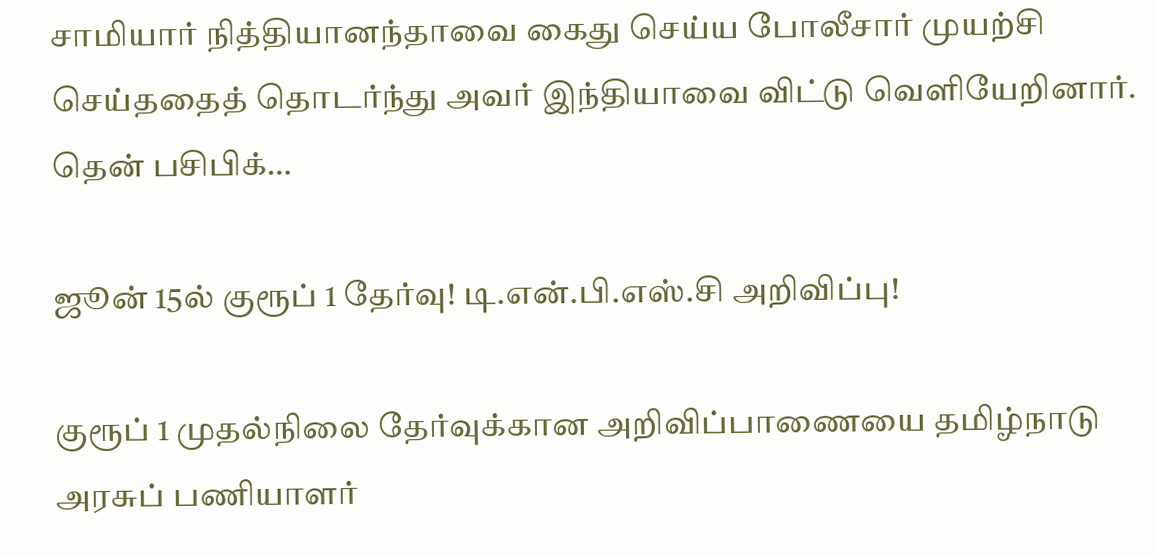சாமியார் நித்தியானந்தாவை கைது செய்ய போலீசார் முயற்சி செய்ததைத் தொடர்ந்து அவர் இந்தியாவை விட்டு வெளியேறினார். தென் பசிபிக்…

ஜூன் 15ல் குரூப் 1 தேர்வு! டி.என்.பி.எஸ்.சி அறிவிப்பு!

குரூப் 1 முதல்நிலை தேர்வுக்கான அறிவிப்பாணையை தமிழ்நாடு அரசுப் பணியாளர்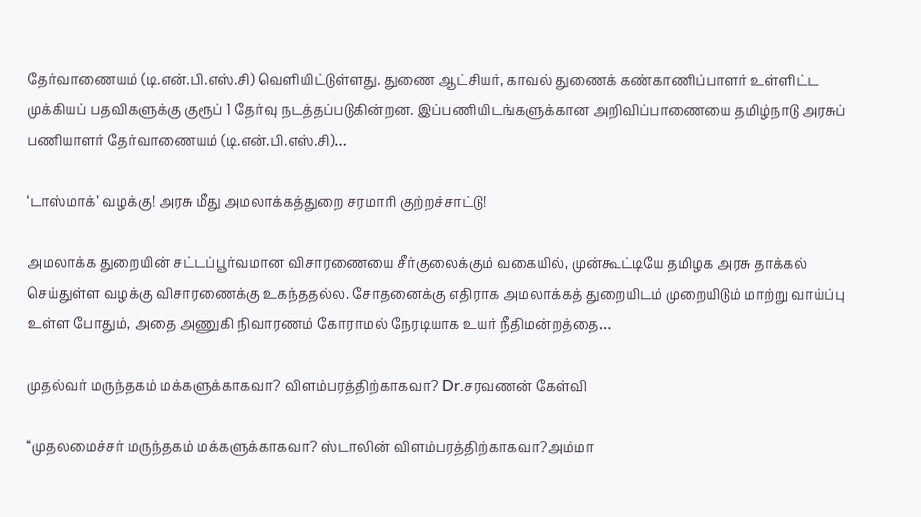தேர்வாணையம் (டி.என்.பி.எஸ்.சி) வெளியிட்டுள்ளது. துணை ஆட்சியர், காவல் துணைக் கண்காணிப்பாளர் உள்ளிட்ட முக்கியப் பதவிகளுக்கு குரூப் 1 தேர்வு நடத்தப்படுகின்றன. இப்பணியிடங்களுக்கான அறிவிப்பாணையை தமிழ்நாடு அரசுப் பணியாளர் தேர்வாணையம் (டி.என்.பி.எஸ்.சி)…

‘டாஸ்மாக்’ வழக்கு! அரசு மீது அமலாக்கத்துறை சரமாரி குற்றச்சாட்டு!

அமலாக்க துறையின் சட்டப்பூர்வமான விசாரணையை சீர்குலைக்கும் வகையில், முன்கூட்டியே தமிழக அரசு தாக்கல் செய்துள்ள வழக்கு விசாரணைக்கு உகந்ததல்ல. சோதனைக்கு எதிராக அமலாக்கத் துறையிடம் முறையிடும் மாற்று வாய்ப்பு உள்ள போதும், அதை அணுகி நிவாரணம் கோராமல் நேரடியாக உயர் நீதிமன்றத்தை…

முதல்வர் மருந்தகம் மக்களுக்காகவா? விளம்பரத்திற்காகவா? Dr.சரவணன் கேள்வி

‘‘முதலமைச்சர் மருந்தகம் மக்களுக்காகவா? ஸ்டாலின் விளம்பரத்திற்காகவா?அம்மா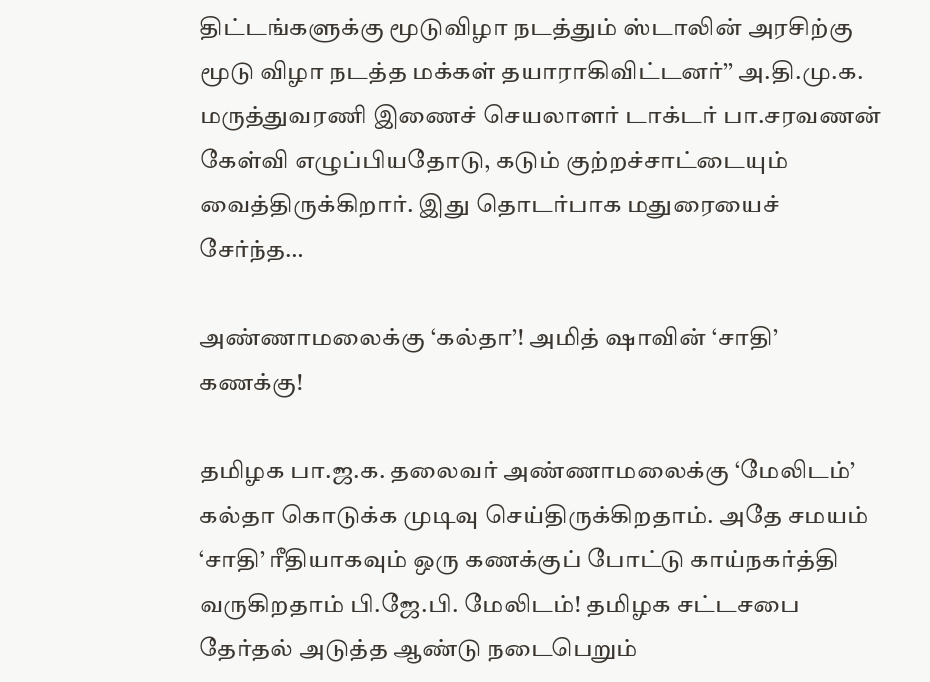திட்டங்களுக்கு மூடுவிழா நடத்தும் ஸ்டாலின் அரசிற்கு மூடு விழா நடத்த மக்கள் தயாராகிவிட்டனர்’’ அ.தி.மு.க. மருத்துவரணி இணைச் செயலாளர் டாக்டர் பா.சரவணன் கேள்வி எழுப்பியதோடு, கடும் குற்றச்சாட்டையும் வைத்திருக்கிறார். இது தொடர்பாக மதுரையைச் சேர்ந்த…

அண்ணாமலைக்கு ‘கல்தா’! அமித் ஷாவின் ‘சாதி’ கணக்கு!

தமிழக பா.ஜ.க. தலைவர் அண்ணாமலைக்கு ‘மேலிடம்’ கல்தா கொடுக்க முடிவு செய்திருக்கிறதாம். அதே சமயம் ‘சாதி’ ரீதியாகவும் ஒரு கணக்குப் போட்டு காய்நகர்த்தி வருகிறதாம் பி.ஜே.பி. மேலிடம்! தமிழக சட்டசபை தேர்தல் அடுத்த ஆண்டு நடைபெறும்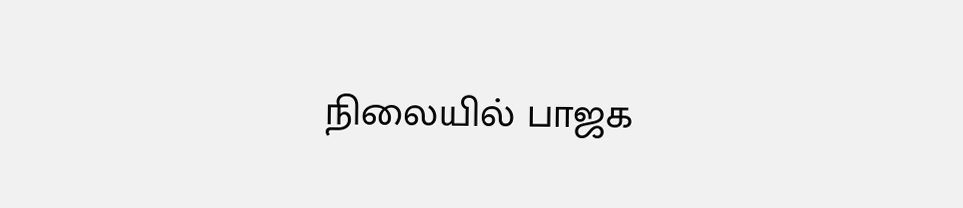நிலையில் பாஜக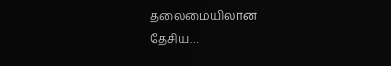தலைமையிலான தேசிய…